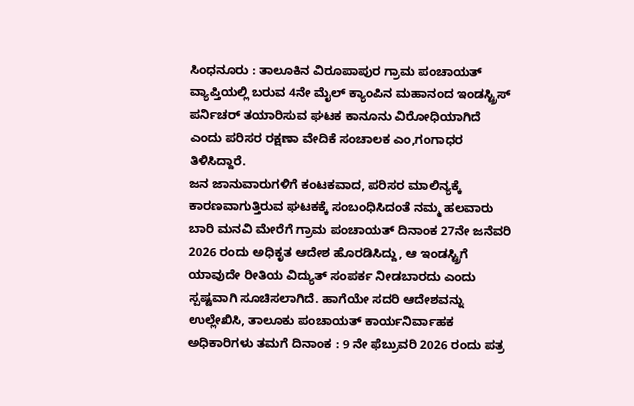ಸಿಂಧನೂರು : ತಾಲೂಕಿನ ವಿರೂಪಾಪುರ ಗ್ರಾಮ ಪಂಚಾಯತ್ ವ್ಯಾಪ್ತಿಯಲ್ಲಿ ಬರುವ 4ನೇ ಮೈಲ್ ಕ್ಯಾಂಪಿನ ಮಹಾನಂದ ಇಂಡಸ್ಟ್ರಿಸ್ ಪರ್ನಿಚರ್ ತಯಾರಿಸುವ ಘಟಕ ಕಾನೂನು ವಿರೋಧಿಯಾಗಿದೆ ಎಂದು ಪರಿಸರ ರಕ್ಷಣಾ ವೇದಿಕೆ ಸಂಚಾಲಕ ಎಂ,ಗಂಗಾಧರ ತಿಳಿಸಿದ್ದಾರೆ.
ಜನ ಜಾನುವಾರುಗಳಿಗೆ ಕಂಟಕವಾದ, ಪರಿಸರ ಮಾಲಿನ್ಯಕ್ಕೆ ಕಾರಣವಾಗುತ್ತಿರುವ ಘಟಕಕ್ಕೆ ಸಂಬಂಧಿಸಿದಂತೆ ನಮ್ಮ ಹಲವಾರು ಬಾರಿ ಮನವಿ ಮೇರೆಗೆ ಗ್ರಾಮ ಪಂಚಾಯತ್ ದಿನಾಂಕ 27ನೇ ಜನೆವರಿ 2026 ರಂದು ಅಧಿಕೃತ ಆದೇಶ ಹೊರಡಿಸಿದ್ದು, ಆ ಇಂಡಸ್ಟ್ರಿಗೆ ಯಾವುದೇ ರೀತಿಯ ವಿದ್ಯುತ್ ಸಂಪರ್ಕ ನೀಡಬಾರದು ಎಂದು ಸ್ಪಷ್ಟವಾಗಿ ಸೂಚಿಸಲಾಗಿದೆ. ಹಾಗೆಯೇ ಸದರಿ ಆದೇಶವನ್ನು ಉಲ್ಲೇಖಿಸಿ, ತಾಲೂಕು ಪಂಚಾಯತ್ ಕಾರ್ಯನಿರ್ವಾಹಕ ಅಧಿಕಾರಿಗಳು ತಮಗೆ ದಿನಾಂಕ : 9 ನೇ ಫೆಬ್ರುವರಿ 2026 ರಂದು ಪತ್ರ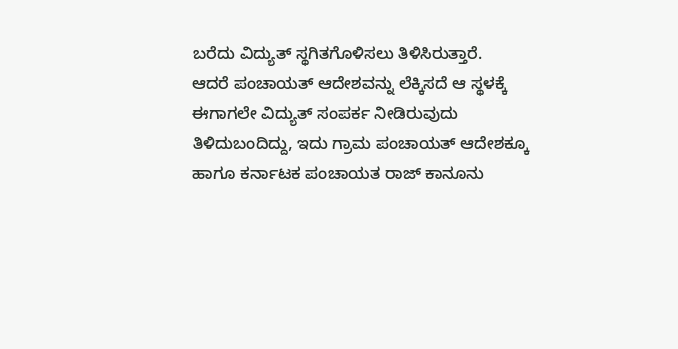ಬರೆದು ವಿದ್ಯುತ್ ಸ್ಥಗಿತಗೊಳಿಸಲು ತಿಳಿಸಿರುತ್ತಾರೆ.
ಆದರೆ ಪಂಚಾಯತ್ ಆದೇಶವನ್ನು ಲೆಕ್ಕಿಸದೆ ಆ ಸ್ಥಳಕ್ಕೆ ಈಗಾಗಲೇ ವಿದ್ಯುತ್ ಸಂಪರ್ಕ ನೀಡಿರುವುದು ತಿಳಿದುಬಂದಿದ್ದು, ಇದು ಗ್ರಾಮ ಪಂಚಾಯತ್ ಆದೇಶಕ್ಕೂ ಹಾಗೂ ಕರ್ನಾಟಕ ಪಂಚಾಯತ ರಾಜ್ ಕಾನೂನು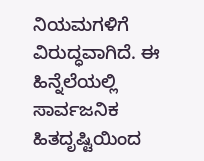ನಿಯಮಗಳಿಗೆ ವಿರುದ್ಧವಾಗಿದೆ. ಈ ಹಿನ್ನೆಲೆಯಲ್ಲಿ ಸಾರ್ವಜನಿಕ ಹಿತದೃಷ್ಟಿಯಿಂದ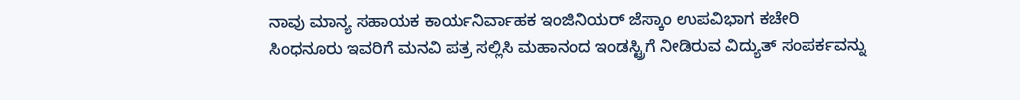ನಾವು ಮಾನ್ಯ ಸಹಾಯಕ ಕಾರ್ಯನಿರ್ವಾಹಕ ಇಂಜಿನಿಯರ್ ಜೆಸ್ಕಾಂ ಉಪವಿಭಾಗ ಕಚೇರಿ ಸಿಂಧನೂರು ಇವರಿಗೆ ಮನವಿ ಪತ್ರ ಸಲ್ಲಿಸಿ ಮಹಾನಂದ ಇಂಡಸ್ಟ್ರಿಗೆ ನೀಡಿರುವ ವಿದ್ಯುತ್ ಸಂಪರ್ಕವನ್ನು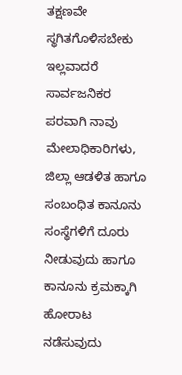ತಕ್ಷಣವೇ ಸ್ಥಗಿತಗೊಳಿಸಬೇಕು ಇಲ್ಲವಾದರೆ ಸಾರ್ವಜನಿಕರ ಪರವಾಗಿ ನಾವು ಮೇಲಾಧಿಕಾರಿಗಳು, ಜಿಲ್ಲಾ ಆಡಳಿತ ಹಾಗೂ ಸಂಬಂಧಿತ ಕಾನೂನು ಸಂಸ್ಥೆಗಳಿಗೆ ದೂರು ನೀಡುವುದು ಹಾಗೂ ಕಾನೂನು ಕ್ರಮಕ್ಕಾಗಿ ಹೋರಾಟ ನಡೆಸುವುದು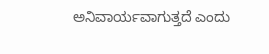ಅನಿವಾರ್ಯವಾಗುತ್ತದೆ ಎಂದು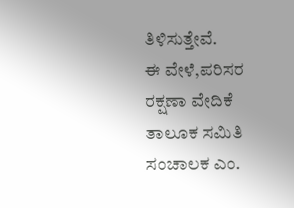ತಿಳಿಸುತ್ತೇವೆ.
ಈ ವೇಳೆ,ಪರಿಸರ ರಕ್ಷಣಾ ವೇದಿಕೆ ತಾಲೂಕ ಸಮಿತಿ ಸಂಚಾಲಕ ಎಂ.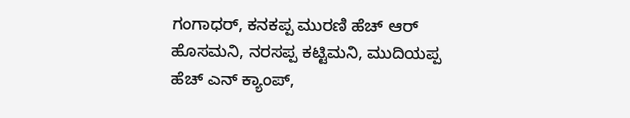ಗಂಗಾಧರ್, ಕನಕಪ್ಪ ಮುರಣಿ ಹೆಚ್ ಆರ್ ಹೊಸಮನಿ, ನರಸಪ್ಪ ಕಟ್ಟಿಮನಿ, ಮುದಿಯಪ್ಪ ಹೆಚ್ ಎನ್ ಕ್ಯಾಂಪ್,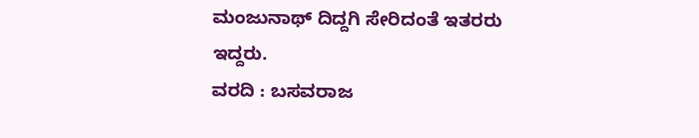ಮಂಜುನಾಥ್ ದಿದ್ದಗಿ ಸೇರಿದಂತೆ ಇತರರು ಇದ್ದರು.
ವರದಿ : ಬಸವರಾಜ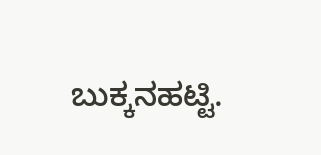ಬುಕ್ಕನಹಟ್ಟಿ.